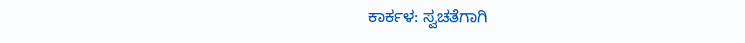ಕಾರ್ಕಳ: ಸ್ವಚತೆಗಾಗಿ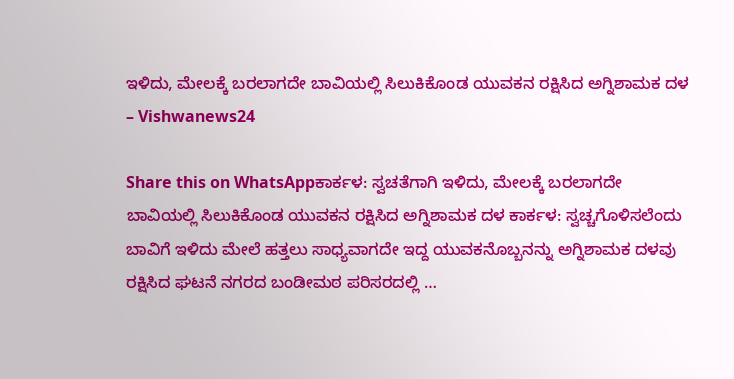ಇಳಿದು, ಮೇಲಕ್ಕೆ ಬರಲಾಗದೇ ಬಾವಿಯಲ್ಲಿ ಸಿಲುಕಿಕೊಂಡ ಯುವಕನ ರಕ್ಷಿಸಿದ ಅಗ್ನಿಶಾಮಕ ದಳ – Vishwanews24

Share this on WhatsAppಕಾರ್ಕಳ: ಸ್ವಚತೆಗಾಗಿ ಇಳಿದು, ಮೇಲಕ್ಕೆ ಬರಲಾಗದೇ ಬಾವಿಯಲ್ಲಿ ಸಿಲುಕಿಕೊಂಡ ಯುವಕನ ರಕ್ಷಿಸಿದ ಅಗ್ನಿಶಾಮಕ ದಳ ಕಾರ್ಕಳ: ಸ್ವಚ್ಚಗೊಳಿಸಲೆಂದು ಬಾವಿಗೆ ಇಳಿದು ಮೇಲೆ ಹತ್ತಲು ಸಾಧ್ಯವಾಗದೇ ಇದ್ದ ಯುವಕನೊಬ್ಬನನ್ನು ಅಗ್ನಿಶಾಮಕ ದಳವು ರಕ್ಷಿಸಿದ ಘಟನೆ ನಗರದ ಬಂಡೀಮಠ ಪರಿಸರದಲ್ಲಿ …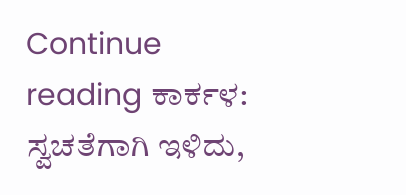Continue reading ಕಾರ್ಕಳ: ಸ್ವಚತೆಗಾಗಿ ಇಳಿದು,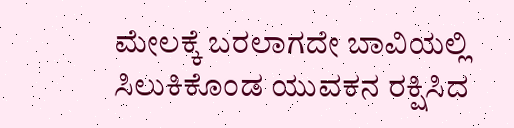ಮೇಲಕ್ಕೆ ಬರಲಾಗದೇ ಬಾವಿಯಲ್ಲಿ ಸಿಲುಕಿಕೊಂಡ ಯುವಕನ ರಕ್ಷಿಸಿದ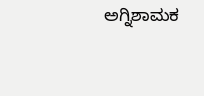ಅಗ್ನಿಶಾಮಕ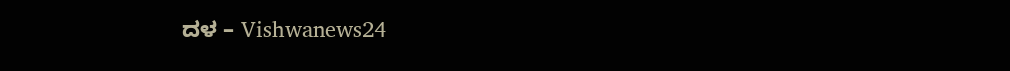ದಳ – Vishwanews24